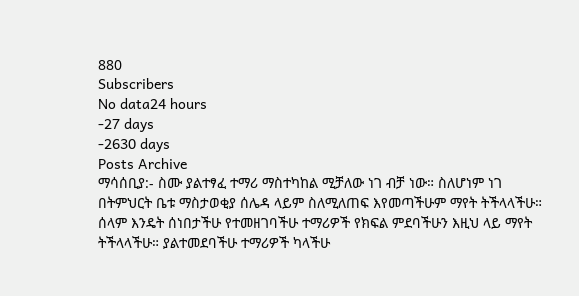880
Subscribers
No data24 hours
-27 days
-2630 days
Posts Archive
ማሳሰቢያ:- ስሙ ያልተፃፈ ተማሪ ማስተካከል ሚቻለው ነገ ብቻ ነው። ስለሆነም ነገ በትምህርት ቤቱ ማስታወቂያ ሰሌዳ ላይም ስለሚለጠፍ እየመጣችሁም ማየት ትችላላችሁ።
ሰላም እንዴት ሰነበታችሁ የተመዘገባችሁ ተማሪዎች የክፍል ምደባችሁን እዚህ ላይ ማየት ትችላላችሁ። ያልተመደባችሁ ተማሪዎች ካላችሁ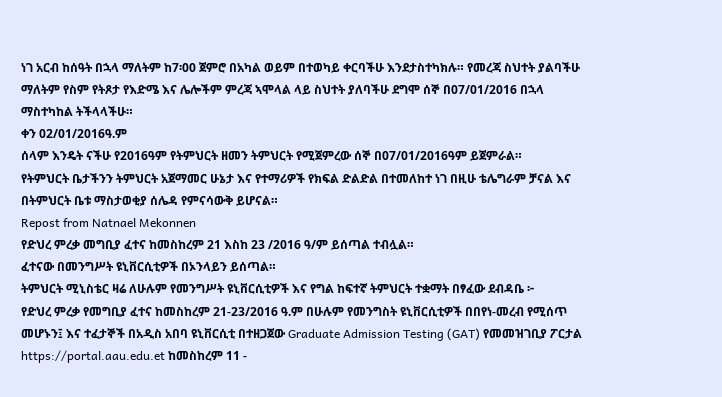ነገ አርብ ከሰዓት በኋላ ማለትም ከ7፡00 ጀምሮ በአካል ወይም በተወካይ ቀርባችሁ እንደታስተካክሉ። የመረጃ ስህተት ያልባችሁ ማለትም የስም የትጾታ የእድሜ እና ሌሎችም ምረጃ ኣሞላል ላይ ስህተት ያለባችሁ ደግሞ ሰኞ በ07/01/2016 በኋላ ማስተካከል ትችላላችሁ።
ቀን 02/01/2016ዓ.ም
ሰላም እንዴት ናችሁ የ2016ዓም የትምህርት ዘመን ትምህርት የሚጀምረው ሰኞ በ07/01/2016ዓም ይጀምራል።
የትምህርት ቤታችንን ትምህርት አጀማመር ሁኔታ እና የተማሪዎች የክፍል ድልድል በተመለከተ ነገ በዚሁ ቴሌግራም ቻናል እና በትምህርት ቤቱ ማስታወቂያ ሰሌዳ የምናሳውቅ ይሆናል።
Repost from Natnael Mekonnen
የድህረ ምረቃ መግቢያ ፈተና ከመስከረም 21 እስከ 23 /2016 ዓ/ም ይሰጣል ተብሏል።
ፈተናው በመንግሥት ዩኒቨርሲቲዎች በኦንላይን ይሰጣል።
ትምህርት ሚኒስቴር ዛሬ ለሁሉም የመንግሥት ዩኒቨርሲቲዎች እና የግል ከፍተኛ ትምህርት ተቋማት በፃፈው ደብዳቤ ፦
የድህረ ምረቃ የመግቢያ ፈተና ከመስከረም 21-23/2016 ዓ.ም በሁሉም የመንግስት ዩኒቨርሲቲዎች በበየነ-መረብ የሚሰጥ መሆኑን፤ እና ተፈታኞች በአዲስ አበባ ዩኒቨርሲቲ በተዘጋጀው Graduate Admission Testing (GAT) የመመዝገቢያ ፖርታል https://portal.aau.edu.et ከመስከረም 11 -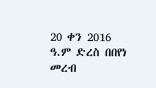20 ቀን 2016 ዓ.ም ድረስ በበየነ መረብ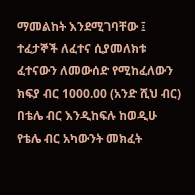ማመልከት እንደሚገባቸው ፤
ተፈታኞች ለፈተና ሲያመለክቱ ፈተናውን ለመውሰድ የሚከፈለውን ክፍያ ብር 1000.00 (አንድ ሺህ ብር) በቴሌ ብር እንዲከፍሉ ከወዲሁ የቴሌ ብር አካውንት መክፈት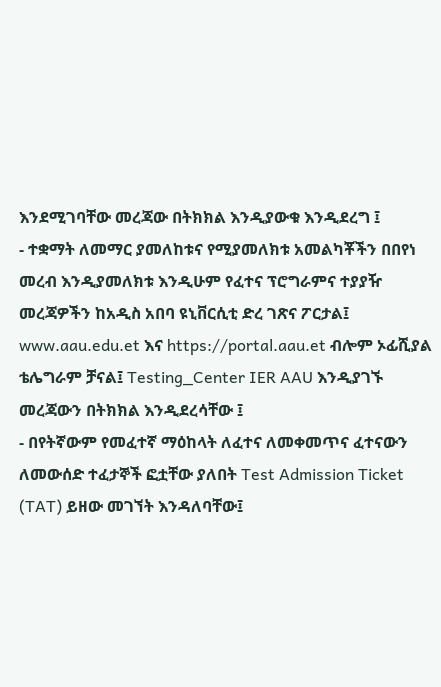እንደሚገባቸው መረጃው በትክክል እንዲያውቁ እንዲደረግ ፤
- ተቋማት ለመማር ያመለከቱና የሚያመለክቱ አመልካቾችን በበየነ መረብ እንዲያመለክቱ እንዲሁም የፈተና ፕሮግራምና ተያያዥ መረጃዎችን ከአዲስ አበባ ዩኒቨርሲቲ ድረ ገጽና ፖርታል፤ www.aau.edu.et እና https://portal.aau.et ብሎም ኦፊሺያል ቴሌግራም ቻናል፤ Testing_Center IER AAU እንዲያገኙ መረጃውን በትክክል እንዲደረሳቸው ፤
- በየትኛውም የመፈተኛ ማዕከላት ለፈተና ለመቀመጥና ፈተናውን ለመውሰድ ተፈታኞች ፎቷቸው ያለበት Test Admission Ticket (TAT) ይዘው መገኘት እንዳለባቸው፤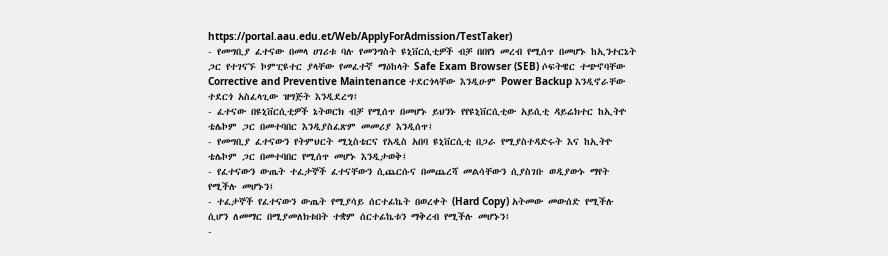https://portal.aau.edu.et/Web/ApplyForAdmission/TestTaker)
- የመግቢያ ፈተናው በመላ ሀገሪቱ ባሉ የመንግስት ዩኒቨርሲቲዎች ብቻ በበየነ መረብ የሚሰጥ በመሆኑ ከኢንተርኔት ጋር የተገናኙ ኮምፒዩተር ያላቸው የመፈተኛ ማዕከላት Safe Exam Browser (SEB) ሶፍትዌር ተጭኖባቸው Corrective and Preventive Maintenance ተደርጎላቸው እንዲሁም Power Backup እንዲኖራቸው ተደርጎ አስፈላጊው ዝግጅት እንዲደረግ፤
- ፈተናው በዩኒቨርሲቲዎች ኔትወርክ ብቻ የሚሰጥ በመሆኑ ይህንኑ የየዩኒቨርሲቲው አይሲቲ ዳይሬክተር ከኢትዮ ቴሌኮም ጋር በመተባበር እንዲያስፈጽም መመሪያ እንዲሰጥ፤
- የመግቢያ ፈተናውን የትምህርት ሚኒስቴርና የአዲስ አበባ ዩኒቨርሲቲ በጋራ የሚያስተዳድሩት እና ከኢትዮ ቴሌኮም ጋር በመተባበር የሚሰጥ መሆኑ እንዲታወቅ፤
- የፈተናውን ውጤት ተፈታኞች ፈተናቸውን ሲጨርሱና በመጨረሻ መልሳቸውን ሲያስገቡ ወዲያውኑ ማየት የሚችሉ መሆኑን፤
- ተፈታኞች የፈተናውን ውጤት የሚያሳይ ሰርተፊኬት በወረቀት (Hard Copy) አትመው መውሰድ የሚችሉ ሲሆን ለመማር በሚያመለክቱበት ተቋም ሰርተፊኬቱን ማቅረብ የሚችሉ መሆኑን፤
-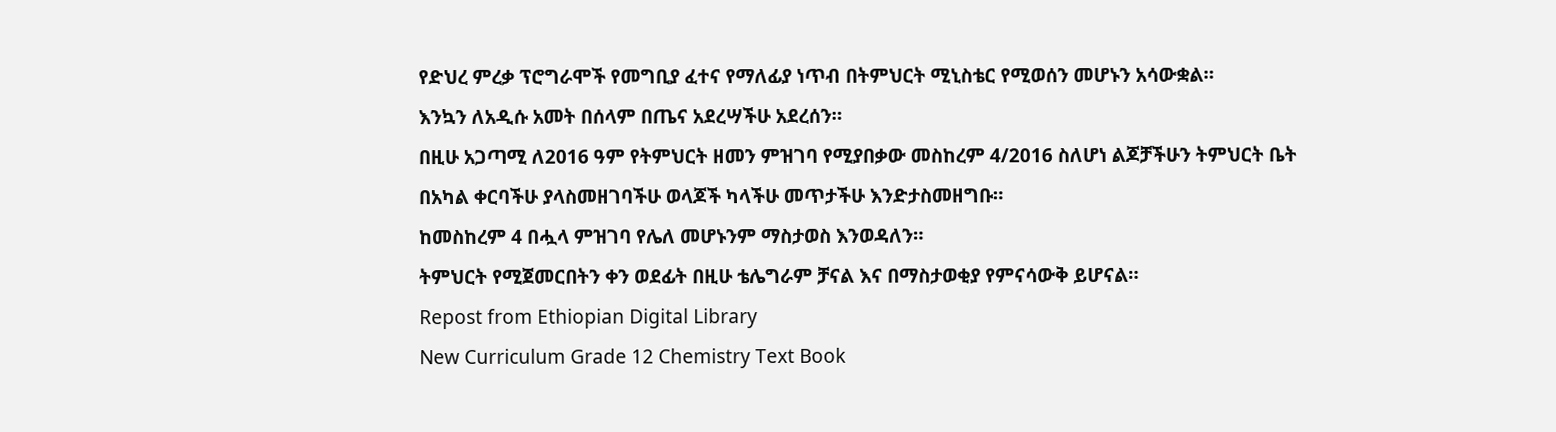የድህረ ምረቃ ፕሮግራሞች የመግቢያ ፈተና የማለፊያ ነጥብ በትምህርት ሚኒስቴር የሚወሰን መሆኑን አሳውቋል።
እንኳን ለአዲሱ አመት በሰላም በጤና አደረሣችሁ አደረሰን።
በዚሁ አጋጣሚ ለ2016 ዓም የትምህርት ዘመን ምዝገባ የሚያበቃው መስከረም 4/2016 ስለሆነ ልጆቻችሁን ትምህርት ቤት በአካል ቀርባችሁ ያላስመዘገባችሁ ወላጆች ካላችሁ መጥታችሁ እንድታስመዘግቡ።
ከመስከረም 4 በሗላ ምዝገባ የሌለ መሆኑንም ማስታወስ እንወዳለን።
ትምህርት የሚጀመርበትን ቀን ወደፊት በዚሁ ቴሌግራም ቻናል እና በማስታወቂያ የምናሳውቅ ይሆናል።
Repost from Ethiopian Digital Library
New Curriculum Grade 12 Chemistry Text Book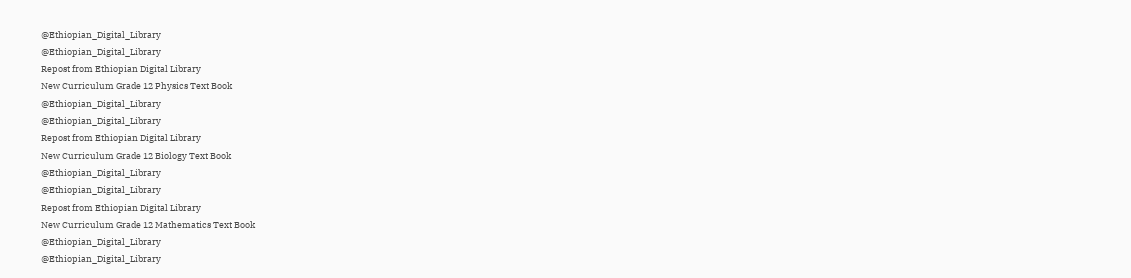@Ethiopian_Digital_Library
@Ethiopian_Digital_Library
Repost from Ethiopian Digital Library
New Curriculum Grade 12 Physics Text Book
@Ethiopian_Digital_Library
@Ethiopian_Digital_Library
Repost from Ethiopian Digital Library
New Curriculum Grade 12 Biology Text Book
@Ethiopian_Digital_Library
@Ethiopian_Digital_Library
Repost from Ethiopian Digital Library
New Curriculum Grade 12 Mathematics Text Book
@Ethiopian_Digital_Library
@Ethiopian_Digital_Library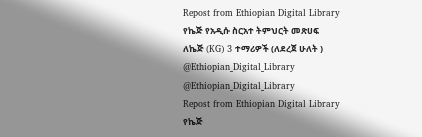Repost from Ethiopian Digital Library
የኬጅ የአዲሱ ስርአተ ትምህርት መጽሀፍ
ለኬጅ (KG) 3 ተማሪዎች (ለደረጀ ሁለት )
@Ethiopian_Digital_Library
@Ethiopian_Digital_Library
Repost from Ethiopian Digital Library
የኬጅ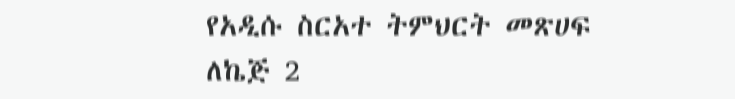የአዲሱ ስርአተ ትምህርት መጽሀፍ
ለኬጅ 2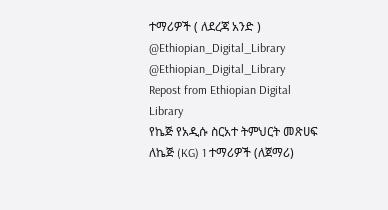ተማሪዎች ( ለደረጃ አንድ )
@Ethiopian_Digital_Library
@Ethiopian_Digital_Library
Repost from Ethiopian Digital Library
የኬጅ የአዲሱ ስርአተ ትምህርት መጽሀፍ
ለኬጅ (KG) 1 ተማሪዎች (ለጀማሪ)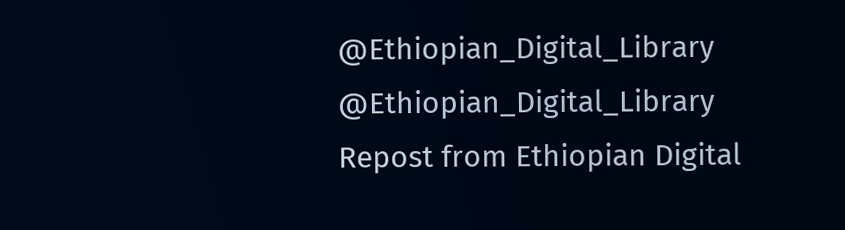@Ethiopian_Digital_Library
@Ethiopian_Digital_Library
Repost from Ethiopian Digital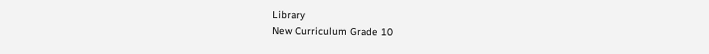Library
New Curriculum Grade 10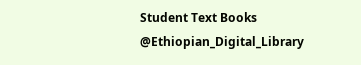Student Text Books
@Ethiopian_Digital_Library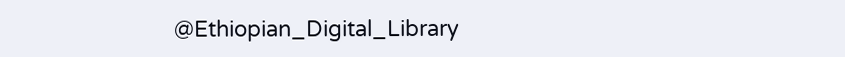@Ethiopian_Digital_Library